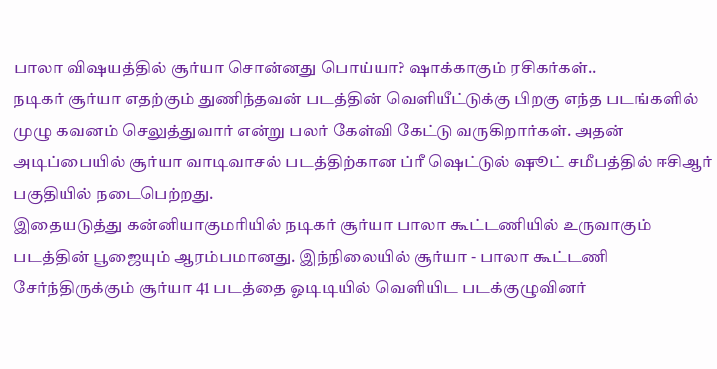பாலா விஷயத்தில் சூர்யா சொன்னது பொய்யா? ஷாக்காகும் ரசிகர்கள்..
நடிகர் சூர்யா எதற்கும் துணிந்தவன் படத்தின் வெளியீட்டுக்கு பிறகு எந்த படங்களில் முழு கவனம் செலுத்துவார் என்று பலர் கேள்வி கேட்டு வருகிறார்கள். அதன் அடிப்பையில் சூர்யா வாடிவாசல் படத்திற்கான ப்ரீ ஷெட்டுல் ஷூட் சமீபத்தில் ஈசிஆர் பகுதியில் நடைபெற்றது.
இதையடுத்து கன்னியாகுமரியில் நடிகர் சூர்யா பாலா கூட்டணியில் உருவாகும் படத்தின் பூஜையும் ஆரம்பமானது. இந்நிலையில் சூர்யா - பாலா கூட்டணி சேர்ந்திருக்கும் சூர்யா 41 படத்தை ஓடிடியில் வெளியிட படக்குழுவினர்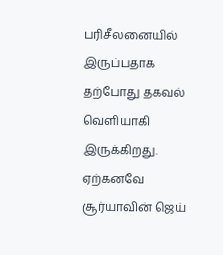பரிசீலனையில் இருப்பதாக தற்போது தகவல் வெளியாகி இருக்கிறது.
ஏற்கனவே சூர்யாவின் ஜெய்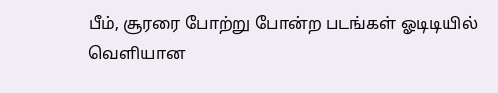பீம், சூரரை போற்று போன்ற படங்கள் ஓடிடியில் வெளியான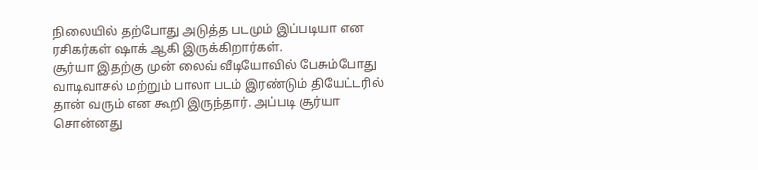நிலையில் தற்போது அடுத்த படமும் இப்படியா என ரசிகர்கள் ஷாக் ஆகி இருக்கிறார்கள்.
சூர்யா இதற்கு முன் லைவ் வீடியோவில் பேசும்போது வாடிவாசல் மற்றும் பாலா படம் இரண்டும் தியேட்டரில் தான் வரும் என கூறி இருந்தார். அப்படி சூர்யா சொன்னது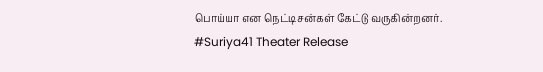பொய்யா என நெட்டிசன்கள் கேட்டு வருகின்றனர்.
#Suriya41 Theater Release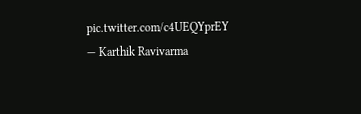pic.twitter.com/c4UEQYprEY
— Karthik Ravivarma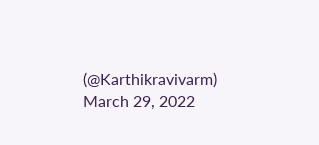(@Karthikravivarm) March 29, 2022